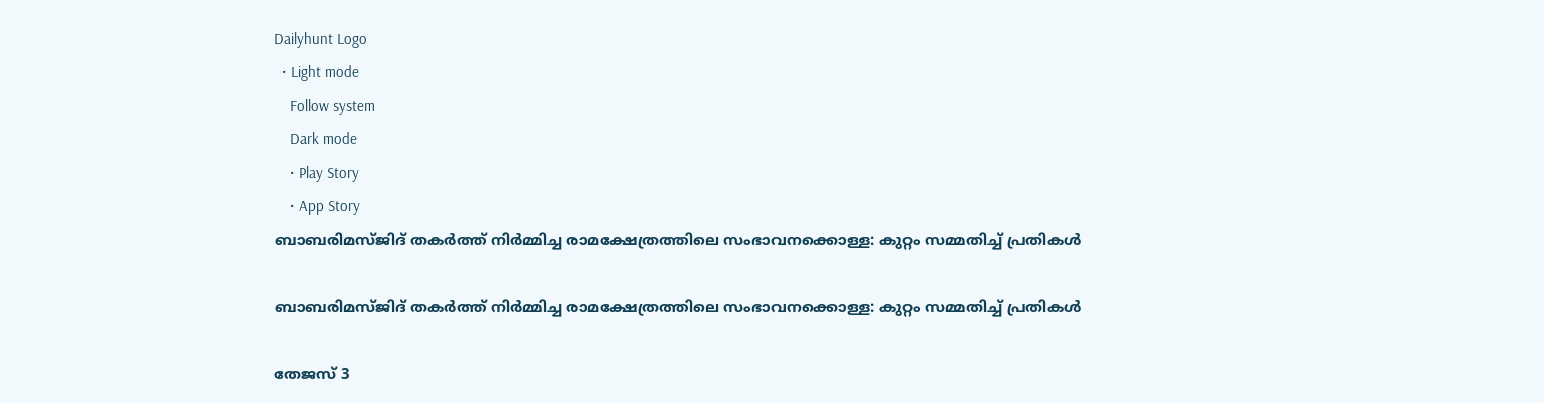Dailyhunt Logo
  • Light mode
    Follow system
    Dark mode
    • Play Story
    • App Story
ബാബരിമസ്ജിദ് തകര്‍ത്ത് നിര്‍മ്മിച്ച രാമക്ഷേത്രത്തിലെ സംഭാവനക്കൊള്ള: കുറ്റം സമ്മതിച്ച്‌ പ്രതികള്‍

ബാബരിമസ്ജിദ് തകര്‍ത്ത് നിര്‍മ്മിച്ച രാമക്ഷേത്രത്തിലെ സംഭാവനക്കൊള്ള: കുറ്റം സമ്മതിച്ച്‌ പ്രതികള്‍

തേജസ് 3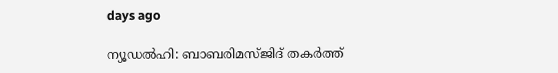days ago

ന്യൂഡല്‍ഹി: ബാബരിമസ്ജിദ് തകര്‍ത്ത്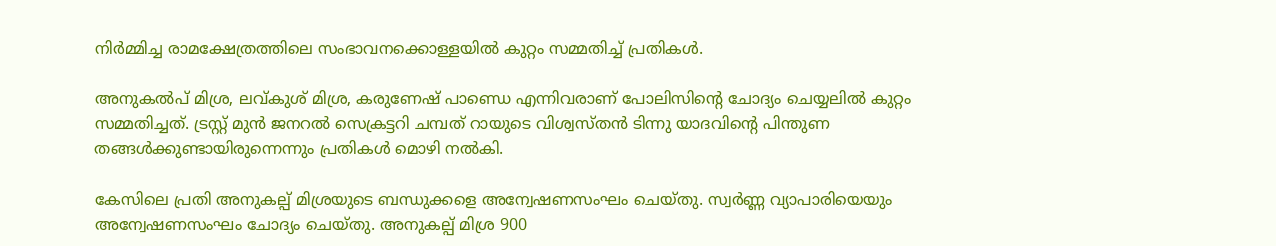നിര്‍മ്മിച്ച രാമക്ഷേത്രത്തിലെ സംഭാവനക്കൊള്ളയില്‍ കുറ്റം സമ്മതിച്ച്‌ പ്രതികള്‍.

അനുകല്‍പ് മിശ്ര, ലവ്കുശ് മിശ്ര, കരുണേഷ് പാണ്ഡെ എന്നിവരാണ് പോലിസിന്റെ ചോദ്യം ചെയ്യലില്‍ കുറ്റം സമ്മതിച്ചത്. ട്രസ്റ്റ് മുന്‍ ജനറല്‍ സെക്രട്ടറി ചമ്പത് റായുടെ വിശ്വസ്തന്‍ ടിന്നു യാദവിന്റെ പിന്തുണ തങ്ങള്‍ക്കുണ്ടായിരുന്നെന്നും പ്രതികള്‍ മൊഴി നല്‍കി.

കേസിലെ പ്രതി അനുകല്പ് മിശ്രയുടെ ബന്ധുക്കളെ അന്വേഷണസംഘം ചെയ്തു. സ്വര്‍ണ്ണ വ്യാപാരിയെയും അന്വേഷണസംഘം ചോദ്യം ചെയ്തു. അനുകല്പ് മിശ്ര 900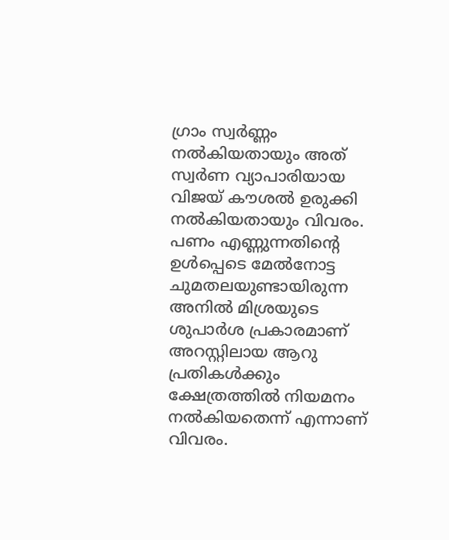ഗ്രാം സ്വര്‍ണ്ണം നല്‍കിയതായും അത് സ്വര്‍ണ വ്യാപാരിയായ വിജയ് കൗശല്‍ ഉരുക്കി നല്‍കിയതായും വിവരം. പണം എണ്ണുന്നതിന്റെ ഉള്‍പ്പെടെ മേല്‍നോട്ട ചുമതലയുണ്ടായിരുന്ന അനില്‍ മിശ്രയുടെ ശുപാര്‍ശ പ്രകാരമാണ് അറസ്റ്റിലായ ആറു പ്രതികള്‍ക്കും ക്ഷേത്രത്തില്‍ നിയമനം നല്‍കിയതെന്ന് എന്നാണ് വിവരം.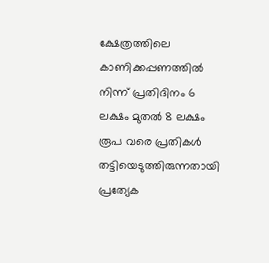ക്ഷേത്രത്തിലെ കാണിക്കപ്പണത്തില്‍ നിന്ന് പ്രതിദിനം 6 ലക്ഷം മുതല്‍ 8 ലക്ഷം രൂപ വരെ പ്രതികള്‍ തട്ടിയെടുത്തിരുന്നതായി പ്രത്യേക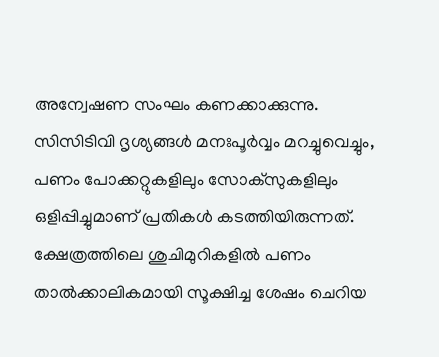അന്വേഷണ സംഘം കണക്കാക്കുന്നു. സിസിടിവി ദൃശ്യങ്ങള്‍ മനഃപൂര്‍വ്വം മറച്ചുവെച്ചും, പണം പോക്കറ്റുകളിലും സോക്‌സുകളിലും ഒളിപ്പിച്ചുമാണ് പ്രതികള്‍ കടത്തിയിരുന്നത്. ക്ഷേത്രത്തിലെ ശുചിമുറികളില്‍ പണം താല്‍ക്കാലികമായി സൂക്ഷിച്ച ശേഷം ചെറിയ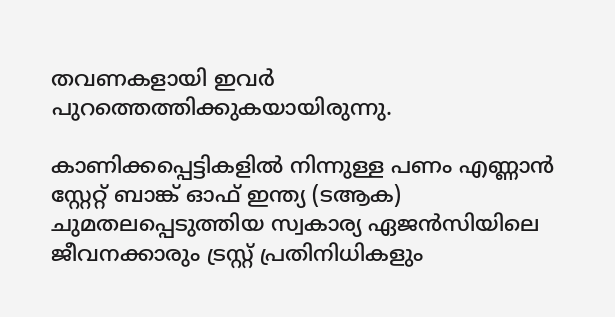തവണകളായി ഇവര്‍ പുറത്തെത്തിക്കുകയായിരുന്നു.

കാണിക്കപ്പെട്ടികളില്‍ നിന്നുള്ള പണം എണ്ണാന്‍ സ്റ്റേറ്റ് ബാങ്ക് ഓഫ് ഇന്ത്യ (ടആക) ചുമതലപ്പെടുത്തിയ സ്വകാര്യ ഏജന്‍സിയിലെ ജീവനക്കാരും ട്രസ്റ്റ് പ്രതിനിധികളും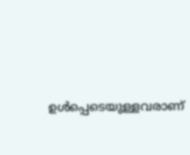ഉള്‍പ്പെടെയുള്ളവരാണ്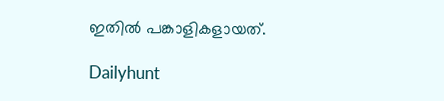ഇതില്‍ പങ്കാളികളായത്.

Dailyhunt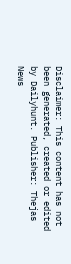Disclaimer: This content has not been generated, created or edited by Dailyhunt. Publisher: Thejas News